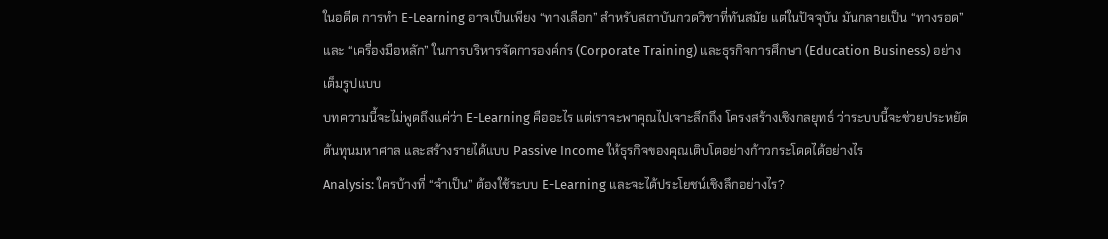ในอดีต การทำ E-Learning อาจเป็นเพียง “ทางเลือก” สำหรับสถาบันกวดวิชาที่ทันสมัย แต่ในปัจจุบัน มันกลายเป็น “ทางรอด” และ “เครื่องมือหลัก” ในการบริหารจัดการองค์กร (Corporate Training) และธุรกิจการศึกษา (Education Business) อย่างเต็มรูปแบบ
บทความนี้จะไม่พูดถึงแค่ว่า E-Learning คืออะไร แต่เราจะพาคุณไปเจาะลึกถึง โครงสร้างเชิงกลยุทธ์ ว่าระบบนี้จะช่วยประหยัดต้นทุนมหาศาล และสร้างรายได้แบบ Passive Income ให้ธุรกิจของคุณเติบโตอย่างก้าวกระโดดได้อย่างไร
Analysis: ใครบ้างที่ “จำเป็น” ต้องใช้ระบบ E-Learning และจะได้ประโยชน์เชิงลึกอย่างไร?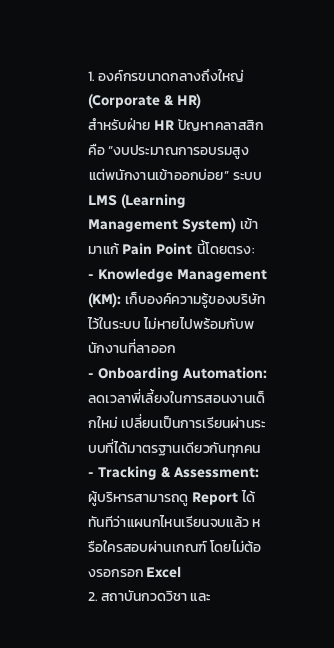1. องค์กรขนาดกลางถึงใหญ่ (Corporate & HR)
สำหรับฝ่าย HR ปัญหาคลาสสิกคือ “งบประมาณการอบรมสูง แต่พนักงานเข้าออกบ่อย” ระบบ LMS (Learning Management System) เข้ามาแก้ Pain Point นี้โดยตรง:
- Knowledge Management (KM): เก็บองค์ความรู้ของบริษัทไว้ในระบบ ไม่หายไปพร้อมกับพนักงานที่ลาออก
- Onboarding Automation: ลดเวลาพี่เลี้ยงในการสอนงานเด็กใหม่ เปลี่ยนเป็นการเรียนผ่านระบบที่ได้มาตรฐานเดียวกันทุกคน
- Tracking & Assessment: ผู้บริหารสามารถดู Report ได้ทันทีว่าแผนกไหนเรียนจบแล้ว หรือใครสอบผ่านเกณฑ์ โดยไม่ต้องรอกรอก Excel
2. สถาบันกวดวิชา และ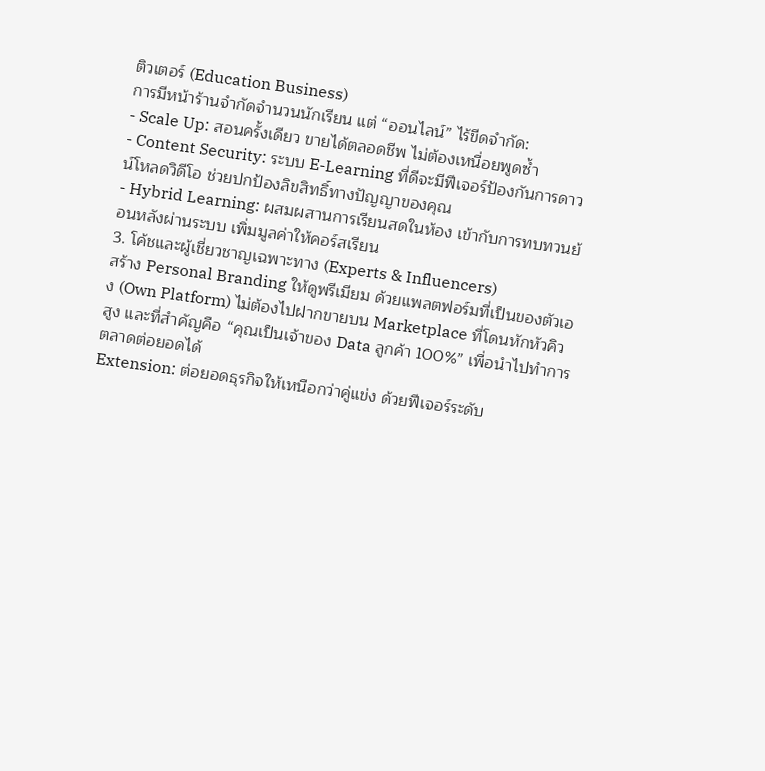ติวเตอร์ (Education Business)
การมีหน้าร้านจำกัดจำนวนนักเรียน แต่ “ออนไลน์” ไร้ขีดจำกัด:
- Scale Up: สอนครั้งเดียว ขายได้ตลอดชีพ ไม่ต้องเหนื่อยพูดซ้ำ
- Content Security: ระบบ E-Learning ที่ดีจะมีฟีเจอร์ป้องกันการดาวน์โหลดวิดีโอ ช่วยปกป้องลิขสิทธิ์ทางปัญญาของคุณ
- Hybrid Learning: ผสมผสานการเรียนสดในห้อง เข้ากับการทบทวนย้อนหลังผ่านระบบ เพิ่มมูลค่าให้คอร์สเรียน
3. โค้ชและผู้เชี่ยวชาญเฉพาะทาง (Experts & Influencers)
สร้าง Personal Branding ให้ดูพรีเมียม ด้วยแพลตฟอร์มที่เป็นของตัวเอง (Own Platform) ไม่ต้องไปฝากขายบน Marketplace ที่โดนหักหัวคิวสูง และที่สำคัญคือ “คุณเป็นเจ้าของ Data ลูกค้า 100%” เพื่อนำไปทำการตลาดต่อยอดได้
Extension: ต่อยอดธุรกิจให้เหนือกว่าคู่แข่ง ด้วยฟีเจอร์ระดับ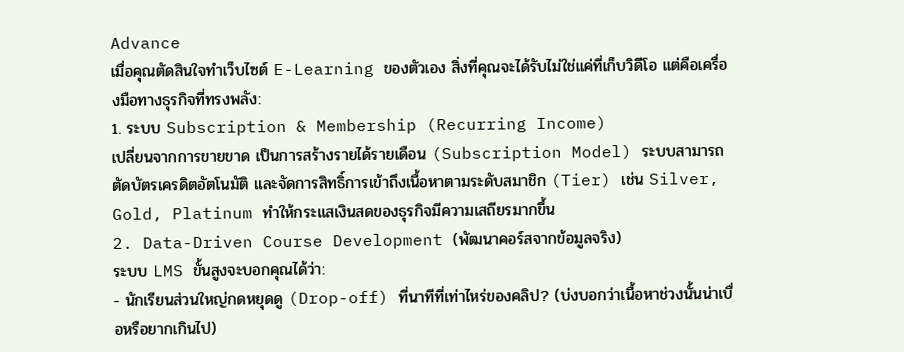Advance
เมื่อคุณตัดสินใจทำเว็บไซต์ E-Learning ของตัวเอง สิ่งที่คุณจะได้รับไม่ใช่แค่ที่เก็บวิดีโอ แต่คือเครื่องมือทางธุรกิจที่ทรงพลัง:
1. ระบบ Subscription & Membership (Recurring Income)
เปลี่ยนจากการขายขาด เป็นการสร้างรายได้รายเดือน (Subscription Model) ระบบสามารถตัดบัตรเครดิตอัตโนมัติ และจัดการสิทธิ์การเข้าถึงเนื้อหาตามระดับสมาชิก (Tier) เช่น Silver, Gold, Platinum ทำให้กระแสเงินสดของธุรกิจมีความเสถียรมากขึ้น
2. Data-Driven Course Development (พัฒนาคอร์สจากข้อมูลจริง)
ระบบ LMS ขั้นสูงจะบอกคุณได้ว่า:
- นักเรียนส่วนใหญ่กดหยุดดู (Drop-off) ที่นาทีที่เท่าไหร่ของคลิป? (บ่งบอกว่าเนื้อหาช่วงนั้นน่าเบื่อหรือยากเกินไป)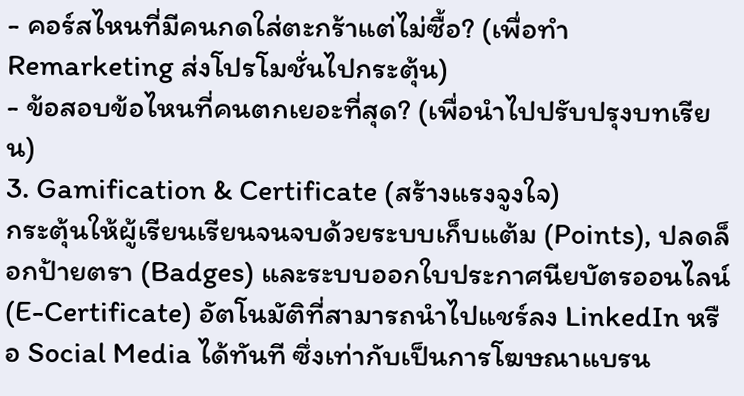- คอร์สไหนที่มีคนกดใส่ตะกร้าแต่ไม่ซื้อ? (เพื่อทำ Remarketing ส่งโปรโมชั่นไปกระตุ้น)
- ข้อสอบข้อไหนที่คนตกเยอะที่สุด? (เพื่อนำไปปรับปรุงบทเรียน)
3. Gamification & Certificate (สร้างแรงจูงใจ)
กระตุ้นให้ผู้เรียนเรียนจนจบด้วยระบบเก็บแต้ม (Points), ปลดล็อกป้ายตรา (Badges) และระบบออกใบประกาศนียบัตรออนไลน์ (E-Certificate) อัตโนมัติที่สามารถนำไปแชร์ลง LinkedIn หรือ Social Media ได้ทันที ซึ่งเท่ากับเป็นการโฆษณาแบรน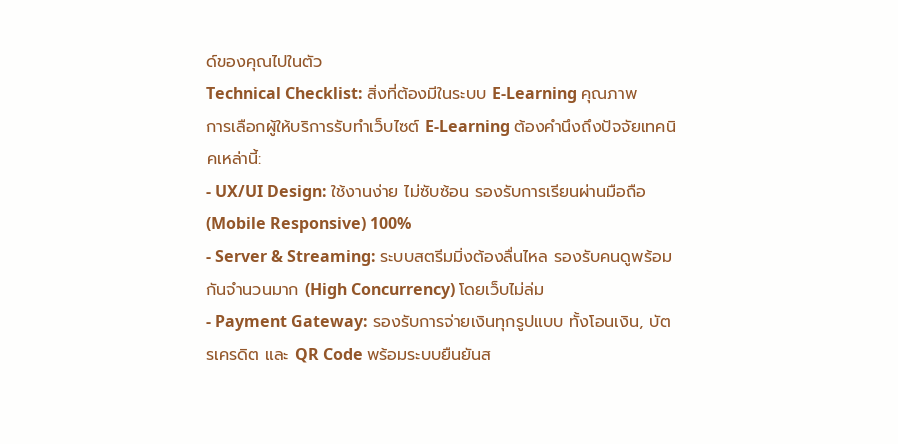ด์ของคุณไปในตัว
Technical Checklist: สิ่งที่ต้องมีในระบบ E-Learning คุณภาพ
การเลือกผู้ให้บริการรับทำเว็บไซต์ E-Learning ต้องคำนึงถึงปัจจัยเทคนิคเหล่านี้:
- UX/UI Design: ใช้งานง่าย ไม่ซับซ้อน รองรับการเรียนผ่านมือถือ (Mobile Responsive) 100%
- Server & Streaming: ระบบสตรีมมิ่งต้องลื่นไหล รองรับคนดูพร้อมกันจำนวนมาก (High Concurrency) โดยเว็บไม่ล่ม
- Payment Gateway: รองรับการจ่ายเงินทุกรูปแบบ ทั้งโอนเงิน, บัตรเครดิต และ QR Code พร้อมระบบยืนยันส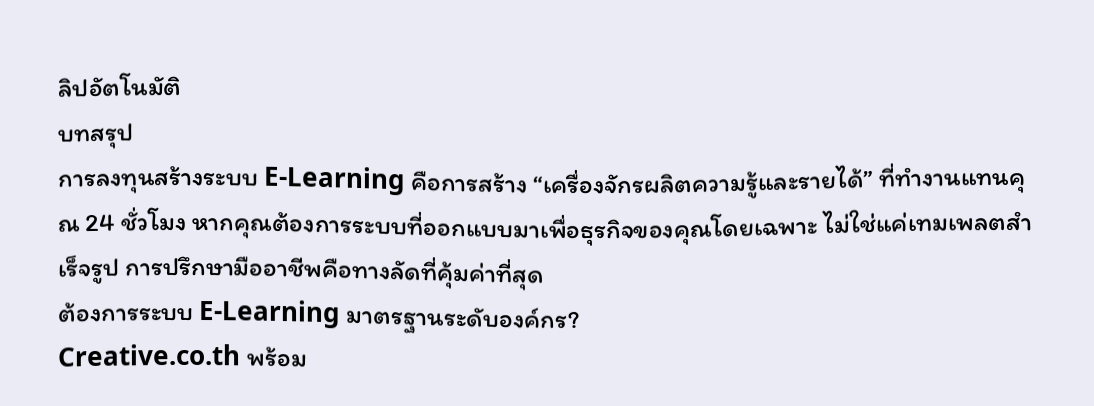ลิปอัตโนมัติ
บทสรุป
การลงทุนสร้างระบบ E-Learning คือการสร้าง “เครื่องจักรผลิตความรู้และรายได้” ที่ทำงานแทนคุณ 24 ชั่วโมง หากคุณต้องการระบบที่ออกแบบมาเพื่อธุรกิจของคุณโดยเฉพาะ ไม่ใช่แค่เทมเพลตสำเร็จรูป การปรึกษามืออาชีพคือทางลัดที่คุ้มค่าที่สุด
ต้องการระบบ E-Learning มาตรฐานระดับองค์กร?
Creative.co.th พร้อม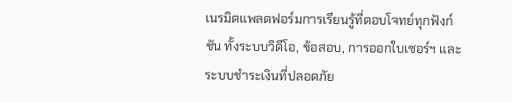เนรมิตแพลตฟอร์มการเรียนรู้ที่ตอบโจทย์ทุกฟังก์ชัน ทั้งระบบวิดีโอ, ข้อสอบ, การออกใบเซอร์ฯ และระบบชำระเงินที่ปลอดภัย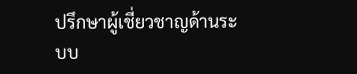ปรึกษาผู้เชี่ยวชาญด้านระบบ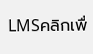LMSคลิกเพื่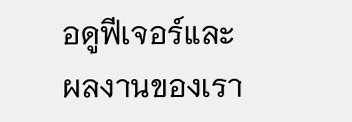อดูฟีเจอร์และผลงานของเรา